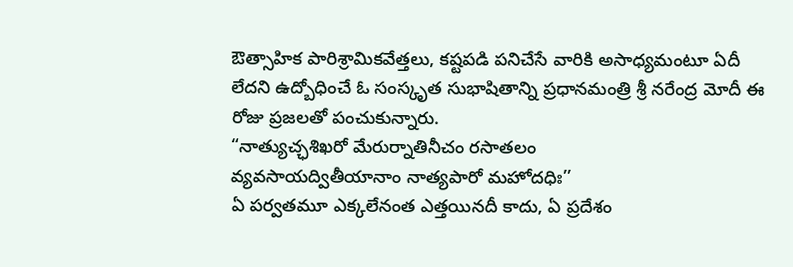ఔత్సాహిక పారిశ్రామికవేత్తలు, కష్టపడి పనిచేసే వారికి అసాధ్యమంటూ ఏదీ లేదని ఉద్బోధించే ఓ సంస్కృత సుభాషితాన్ని ప్రధానమంత్రి శ్రీ నరేంద్ర మోదీ ఈ రోజు ప్రజలతో పంచుకున్నారు.
“నాత్యుచ్ఛశిఖరో మేరుర్నాతినీచం రసాతలం
వ్యవసాయద్వితీయానాం నాత్యపారో మహోదధిః’’
ఏ పర్వతమూ ఎక్కలేనంత ఎత్తయినదీ కాదు, ఏ ప్రదేశం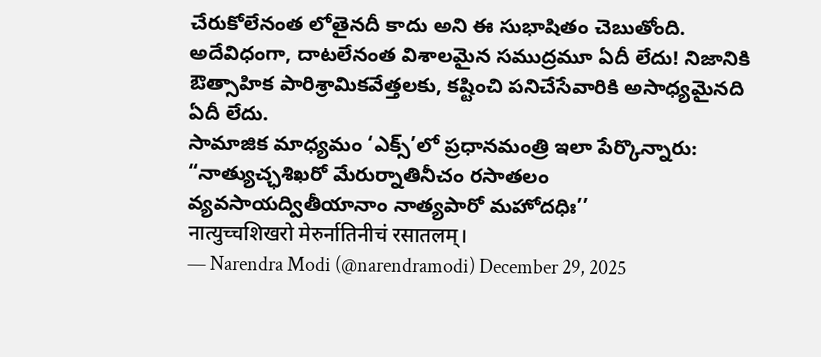చేరుకోలేనంత లోతైనదీ కాదు అని ఈ సుభాషితం చెబుతోంది. అదేవిధంగా, దాటలేనంత విశాలమైన సముద్రమూ ఏదీ లేదు! నిజానికి ఔత్సాహిక పారిశ్రామికవేత్తలకు, కష్టించి పనిచేసేవారికి అసాధ్యమైనది ఏదీ లేదు.
సామాజిక మాధ్యమం ‘ఎక్స్’లో ప్రధానమంత్రి ఇలా పేర్కొన్నారు:
“నాత్యుచ్ఛశిఖరో మేరుర్నాతినీచం రసాతలం
వ్యవసాయద్వితీయానాం నాత్యపారో మహోదధిః’’
नात्युच्चशिखरो मेरुर्नातिनीचं रसातलम्।
— Narendra Modi (@narendramodi) December 29, 2025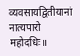व्यवसायद्वितीयानां नात्यपारो महोदधिः॥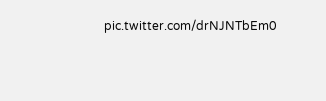pic.twitter.com/drNJNTbEm0